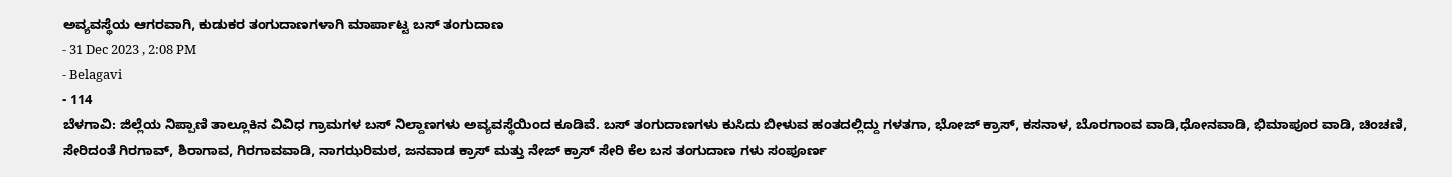ಅವ್ಯವಸ್ಥೆಯ ಆಗರವಾಗಿ, ಕುಡುಕರ ತಂಗುದಾಣಗಳಾಗಿ ಮಾರ್ಪಾಟ್ಟ ಬಸ್ ತಂಗುದಾಣ
- 31 Dec 2023 , 2:08 PM
- Belagavi
- 114
ಬೆಳಗಾವಿ: ಜಿಲ್ಲೆಯ ನಿಪ್ಪಾಣಿ ತಾಲ್ಲೂಕಿನ ವಿವಿಧ ಗ್ರಾಮಗಳ ಬಸ್ ನಿಲ್ದಾಣಗಳು ಅವ್ಯವಸ್ಥೆಯಿಂದ ಕೂಡಿವೆ. ಬಸ್ ತಂಗುದಾಣಗಳು ಕುಸಿದು ಬೀಳುವ ಹಂತದಲ್ಲಿದ್ದು ಗಳತಗಾ, ಭೋಜ್ ಕ್ರಾಸ್, ಕಸನಾಳ, ಬೊರಗಾಂವ ವಾಡಿ,ಧೋನವಾಡಿ, ಭಿಮಾಪೂರ ವಾಡಿ, ಚಿಂಚಣಿ, ಸೇರಿದಂತೆ ಗಿರಗಾವ್, ಶಿರಾಗಾವ, ಗಿರಗಾವವಾಡಿ, ನಾಗಝರಿಮಠ, ಜನವಾಡ ಕ್ರಾಸ್ ಮತ್ತು ನೇಜ್ ಕ್ರಾಸ್ ಸೇರಿ ಕೆಲ ಬಸ ತಂಗುದಾಣ ಗಳು ಸಂಪೂರ್ಣ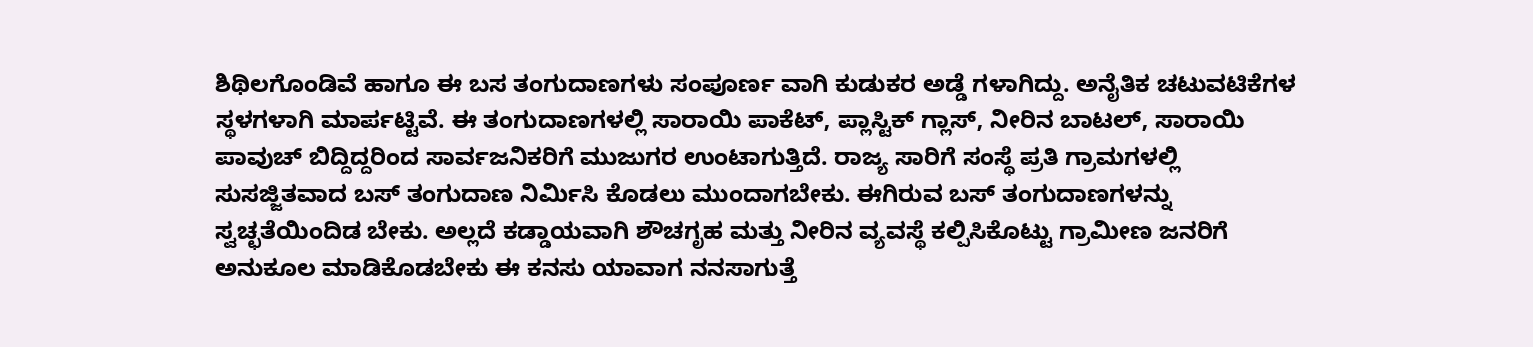ಶಿಥಿಲಗೊಂಡಿವೆ ಹಾಗೂ ಈ ಬಸ ತಂಗುದಾಣಗಳು ಸಂಪೂರ್ಣ ವಾಗಿ ಕುಡುಕರ ಅಡ್ಡೆ ಗಳಾಗಿದ್ದು. ಅನೈತಿಕ ಚಟುವಟಿಕೆಗಳ ಸ್ಥಳಗಳಾಗಿ ಮಾರ್ಪಟ್ಟಿವೆ. ಈ ತಂಗುದಾಣಗಳಲ್ಲಿ ಸಾರಾಯಿ ಪಾಕೆಟ್, ಪ್ಲಾಸ್ಟಿಕ್ ಗ್ಲಾಸ್, ನೀರಿನ ಬಾಟಲ್, ಸಾರಾಯಿ ಪಾವುಚ್ ಬಿದ್ದಿದ್ದರಿಂದ ಸಾರ್ವಜನಿಕರಿಗೆ ಮುಜುಗರ ಉಂಟಾಗುತ್ತಿದೆ. ರಾಜ್ಯ ಸಾರಿಗೆ ಸಂಸ್ಥೆ ಪ್ರತಿ ಗ್ರಾಮಗಳಲ್ಲಿ ಸುಸಜ್ಜಿತವಾದ ಬಸ್ ತಂಗುದಾಣ ನಿರ್ಮಿಸಿ ಕೊಡಲು ಮುಂದಾಗಬೇಕು. ಈಗಿರುವ ಬಸ್ ತಂಗುದಾಣಗಳನ್ನು ಸ್ವಚ್ಛತೆಯಿಂದಿಡ ಬೇಕು. ಅಲ್ಲದೆ ಕಡ್ಡಾಯವಾಗಿ ಶೌಚಗೃಹ ಮತ್ತು ನೀರಿನ ವ್ಯವಸ್ಥೆ ಕಲ್ಪಿಸಿಕೊಟ್ಟು ಗ್ರಾಮೀಣ ಜನರಿಗೆ ಅನುಕೂಲ ಮಾಡಿಕೊಡಬೇಕು ಈ ಕನಸು ಯಾವಾಗ ನನಸಾಗುತ್ತೆ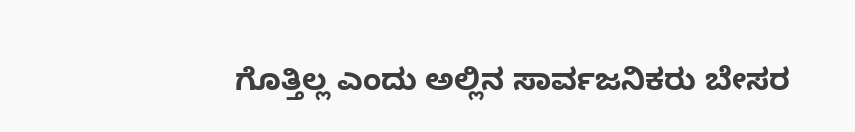ಗೊತ್ತಿಲ್ಲ ಎಂದು ಅಲ್ಲಿನ ಸಾರ್ವಜನಿಕರು ಬೇಸರ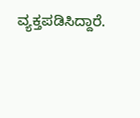ವ್ಯಕ್ತಪಡಿಸಿದ್ದಾರೆ.